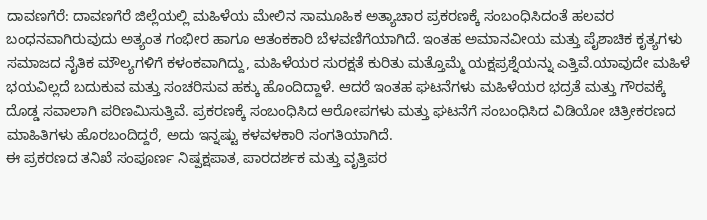ದಾವಣಗೆರೆ: ದಾವಣಗೆರೆ ಜಿಲ್ಲೆಯಲ್ಲಿ ಮಹಿಳೆಯ ಮೇಲಿನ ಸಾಮೂಹಿಕ ಅತ್ಯಾಚಾರ ಪ್ರಕರಣಕ್ಕೆ ಸಂಬಂಧಿಸಿದಂತೆ ಹಲವರ ಬಂಧನವಾಗಿರುವುದು ಅತ್ಯಂತ ಗಂಭೀರ ಹಾಗೂ ಆತಂಕಕಾರಿ ಬೆಳವಣಿಗೆಯಾಗಿದೆ. ಇಂತಹ ಅಮಾನವೀಯ ಮತ್ತು ಪೈಶಾಚಿಕ ಕೃತ್ಯಗಳು ಸಮಾಜದ ನೈತಿಕ ಮೌಲ್ಯಗಳಿಗೆ ಕಳಂಕವಾಗಿದ್ದು, ಮಹಿಳೆಯರ ಸುರಕ್ಷತೆ ಕುರಿತು ಮತ್ತೊಮ್ಮೆ ಯಕ್ಷಪ್ರಶ್ನೆಯನ್ನು ಎತ್ತಿವೆ.ಯಾವುದೇ ಮಹಿಳೆ ಭಯವಿಲ್ಲದೆ ಬದುಕುವ ಮತ್ತು ಸಂಚರಿಸುವ ಹಕ್ಕು ಹೊಂದಿದ್ದಾಳೆ. ಆದರೆ ಇಂತಹ ಘಟನೆಗಳು ಮಹಿಳೆಯರ ಭದ್ರತೆ ಮತ್ತು ಗೌರವಕ್ಕೆ ದೊಡ್ಡ ಸವಾಲಾಗಿ ಪರಿಣಮಿಸುತ್ತಿವೆ. ಪ್ರಕರಣಕ್ಕೆ ಸಂಬಂಧಿಸಿದ ಆರೋಪಗಳು ಮತ್ತು ಘಟನೆಗೆ ಸಂಬಂಧಿಸಿದ ವಿಡಿಯೋ ಚಿತ್ರೀಕರಣದ ಮಾಹಿತಿಗಳು ಹೊರಬಂದಿದ್ದರೆ, ಅದು ಇನ್ನಷ್ಟು ಕಳವಳಕಾರಿ ಸಂಗತಿಯಾಗಿದೆ.
ಈ ಪ್ರಕರಣದ ತನಿಖೆ ಸಂಪೂರ್ಣ ನಿಷ್ಪಕ್ಷಪಾತ, ಪಾರದರ್ಶಕ ಮತ್ತು ವೃತ್ತಿಪರ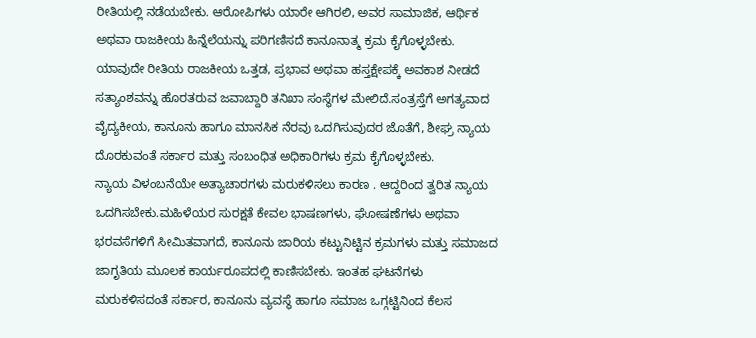ರೀತಿಯಲ್ಲಿ ನಡೆಯಬೇಕು. ಆರೋಪಿಗಳು ಯಾರೇ ಆಗಿರಲಿ, ಅವರ ಸಾಮಾಜಿಕ, ಆರ್ಥಿಕ ಅಥವಾ ರಾಜಕೀಯ ಹಿನ್ನೆಲೆಯನ್ನು ಪರಿಗಣಿಸದೆ ಕಾನೂನಾತ್ಮ ಕ್ರಮ ಕೈಗೊಳ್ಳಬೇಕು. ಯಾವುದೇ ರೀತಿಯ ರಾಜಕೀಯ ಒತ್ತಡ, ಪ್ರಭಾವ ಅಥವಾ ಹಸ್ತಕ್ಷೇಪಕ್ಕೆ ಅವಕಾಶ ನೀಡದೆ ಸತ್ಯಾಂಶವನ್ನು ಹೊರತರುವ ಜವಾಬ್ದಾರಿ ತನಿಖಾ ಸಂಸ್ಥೆಗಳ ಮೇಲಿದೆ.ಸಂತ್ರಸ್ತೆಗೆ ಅಗತ್ಯವಾದ ವೈದ್ಯಕೀಯ, ಕಾನೂನು ಹಾಗೂ ಮಾನಸಿಕ ನೆರವು ಒದಗಿಸುವುದರ ಜೊತೆಗೆ, ಶೀಘ್ರ ನ್ಯಾಯ ದೊರಕುವಂತೆ ಸರ್ಕಾರ ಮತ್ತು ಸಂಬಂಧಿತ ಅಧಿಕಾರಿಗಳು ಕ್ರಮ ಕೈಗೊಳ್ಳಬೇಕು.
ನ್ಯಾಯ ವಿಳಂಬನೆಯೇ ಅತ್ಯಾಚಾರಗಳು ಮರುಕಳಿಸಲು ಕಾರಣ . ಆದ್ದರಿಂದ ತ್ವರಿತ ನ್ಯಾಯ ಒದಗಿಸಬೇಕು.ಮಹಿಳೆಯರ ಸುರಕ್ಷತೆ ಕೇವಲ ಭಾಷಣಗಳು, ಘೋಷಣೆಗಳು ಅಥವಾ ಭರವಸೆಗಳಿಗೆ ಸೀಮಿತವಾಗದೆ, ಕಾನೂನು ಜಾರಿಯ ಕಟ್ಟುನಿಟ್ಟಿನ ಕ್ರಮಗಳು ಮತ್ತು ಸಮಾಜದ ಜಾಗೃತಿಯ ಮೂಲಕ ಕಾರ್ಯರೂಪದಲ್ಲಿ ಕಾಣಿಸಬೇಕು. ಇಂತಹ ಘಟನೆಗಳು ಮರುಕಳಿಸದಂತೆ ಸರ್ಕಾರ, ಕಾನೂನು ವ್ಯವಸ್ಥೆ ಹಾಗೂ ಸಮಾಜ ಒಗ್ಗಟ್ಟಿನಿಂದ ಕೆಲಸ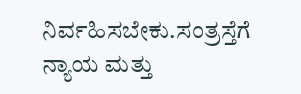ನಿರ್ವಹಿಸಬೇಕು.ಸಂತ್ರಸ್ತೆಗೆ ನ್ಯಾಯ ಮತ್ತು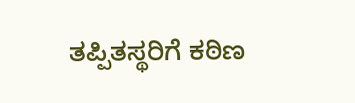ತಪ್ಪಿತಸ್ಥರಿಗೆ ಕಠಿಣ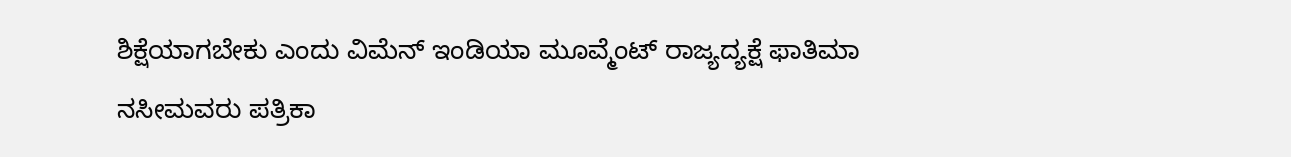ಶಿಕ್ಷೆಯಾಗಬೇಕು ಎಂದು ವಿಮೆನ್ ಇಂಡಿಯಾ ಮೂವ್ಮೆಂಟ್ ರಾಜ್ಯದ್ಯಕ್ಷೆ ಫಾತಿಮಾ ನಸೀಮವರು ಪತ್ರಿಕಾ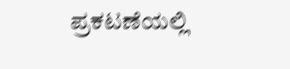ಪ್ರಕಟಣೆಯಲ್ಲಿ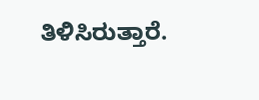ತಿಳಿಸಿರುತ್ತಾರೆ.